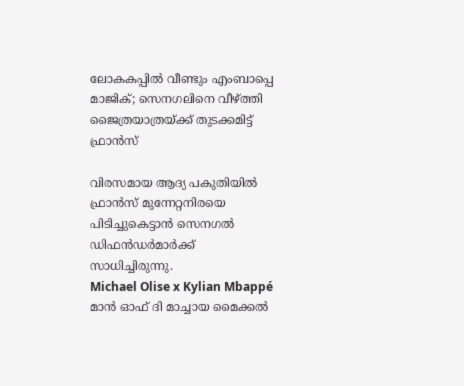ലോകകപ്പിൽ വീണ്ടും എംബാപ്പെ മാജിക്; സെനഗലിനെ വീഴ്ത്തി ജൈത്രയാത്രയ്ക്ക് തുടക്കമിട്ട് ഫ്രാൻസ്

വിരസമായ ആദ്യ പകുതിയിൽ ഫ്രാൻസ് മുന്നേറ്റനിരയെ പിടിച്ചുകെട്ടാൻ സെനഗൽ ഡിഫൻഡർമാർക്ക് സാധിച്ചിരുന്നു.
Michael Olise x Kylian Mbappé
മാൻ ഓഫ് ദി മാച്ചായ മൈക്കൽ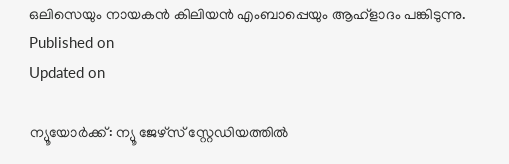ഒലിസെയും നായകൻ കിലിയൻ എംബാപ്പെയും ആഹ്ളാദം പങ്കിടുന്നു.
Published on
Updated on

ന്യൂയോർക്ക്: ന്യൂ ജേഴ്സ് സ്റ്റേഡിയത്തിൽ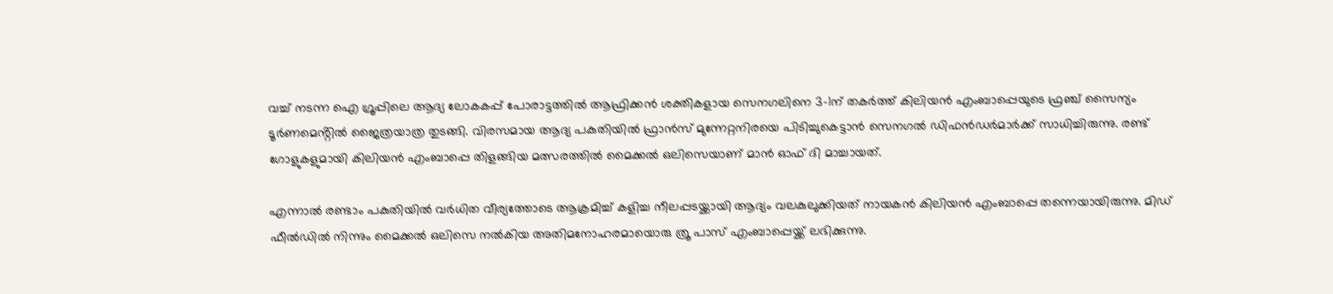വച്ച് നടന്ന ഐ ഗ്രൂപ്പിലെ ആദ്യ ലോകകപ്പ് പോരാട്ടത്തിൽ ആഫ്രിക്കൻ ശക്തികളായ സെനഗലിനെ 3-1ന് തകർത്ത് കിലിയൻ എംബാപ്പെയുടെ ഫ്രഞ്ച് സൈന്യം ടൂർണമെൻ്റിൽ ജൈത്രയാത്ര തുടങ്ങി. വിരസമായ ആദ്യ പകുതിയിൽ ഫ്രാൻസ് മുന്നേറ്റനിരയെ പിടിച്ചുകെട്ടാൻ സെനഗൽ ഡിഫൻഡർമാർക്ക് സാധിച്ചിരുന്നു. രണ്ട് ഗോളുകളുമായി കിലിയൻ എംബാപ്പെ തിളങ്ങിയ മത്സരത്തിൽ മൈക്കൽ ഒലിസെയാണ് മാൻ ഓഫ് ദി മാച്ചായത്.

എന്നാൽ രണ്ടാം പകുതിയിൽ വർധിത വീര്യത്തോടെ ആക്രമിച്ച് കളിച്ച നീലപ്പടയ്ക്കായി ആദ്യം വലകുലുക്കിയത് നായകൻ കിലിയൻ എംബാപ്പെ തന്നെയായിരുന്നു. മിഡ് ഫീൽഡിൽ നിന്നും മൈക്കൽ ഒലിസെ നൽകിയ അതിമനോഹരമായൊരു ത്രൂ പാസ് എംബാപ്പെയ്ക്ക് ലഭിക്കുന്നു.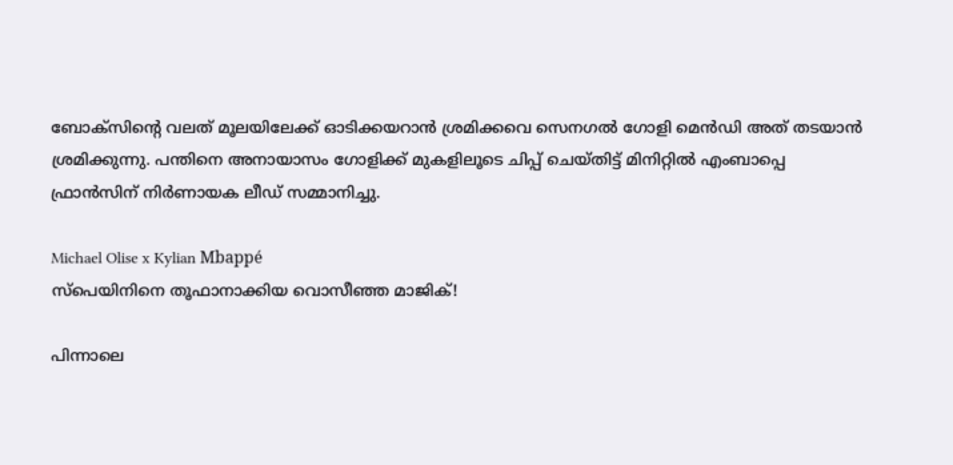ബോക്സിൻ്റെ വലത് മൂലയിലേക്ക് ഓടിക്കയറാൻ ശ്രമിക്കവെ സെനഗൽ ഗോളി മെൻഡി അത് തടയാൻ ശ്രമിക്കുന്നു. പന്തിനെ അനായാസം ഗോളിക്ക് മുകളിലൂടെ ചിപ്പ് ചെയ്തിട്ട് മിനിറ്റിൽ എംബാപ്പെ ഫ്രാൻസിന് നിർണായക ലീഡ് സമ്മാനിച്ചു.

Michael Olise x Kylian Mbappé
സ്പെയിനിനെ തൂഫാനാക്കിയ വൊസീഞ്ഞ മാജിക്!

പിന്നാലെ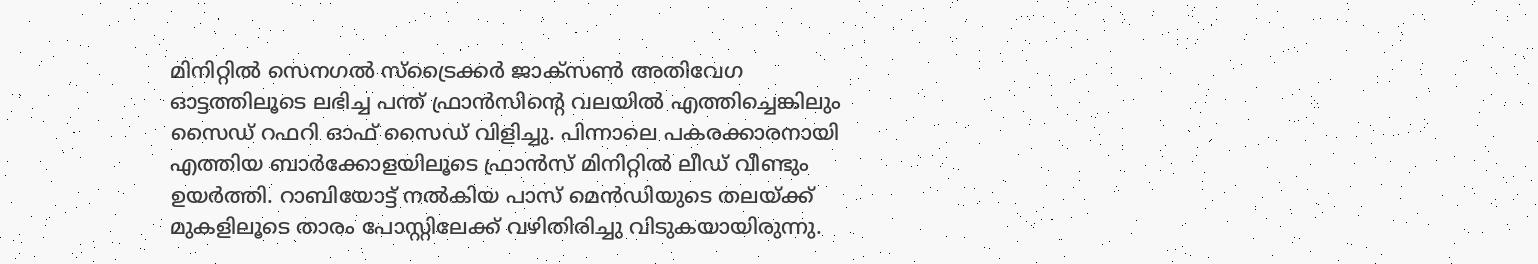മിനിറ്റിൽ സെനഗൽ സ്ട്രൈക്കർ ജാക്സൺ അതിവേഗ ഓട്ടത്തിലൂടെ ലഭിച്ച പന്ത് ഫ്രാൻസിൻ്റെ വലയിൽ എത്തിച്ചെങ്കിലും സൈഡ് റഫറി ഓഫ് സൈഡ് വിളിച്ചു. പിന്നാലെ പകരക്കാരനായി എത്തിയ ബാർക്കോളയിലൂടെ ഫ്രാൻസ് മിനിറ്റിൽ ലീഡ് വീണ്ടും ഉയർത്തി. റാബിയോട്ട് നൽകിയ പാസ് മെൻഡിയുടെ തലയ്ക്ക് മുകളിലൂടെ താരം പോസ്റ്റിലേക്ക് വഴിതിരിച്ചു വിടുകയായിരുന്നു.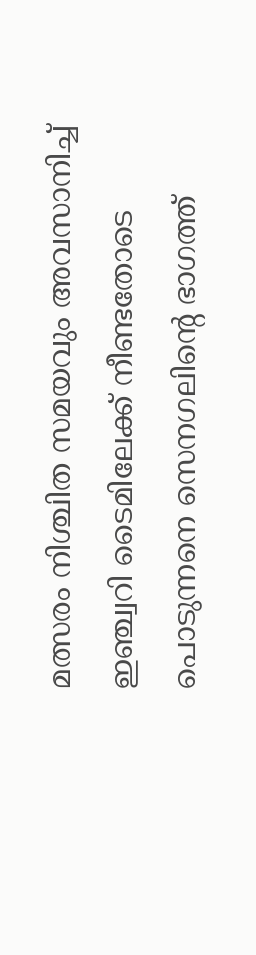മത്സരം നിശ്ചിത സമയവും അവസാനിച്ച് ഇഞ്ച്വറി ടൈമിലേക്ക് നീണ്ടതോടെ പൊടുന്നനെ സെനഗലിൻ്റെ ഭാഗത്ത്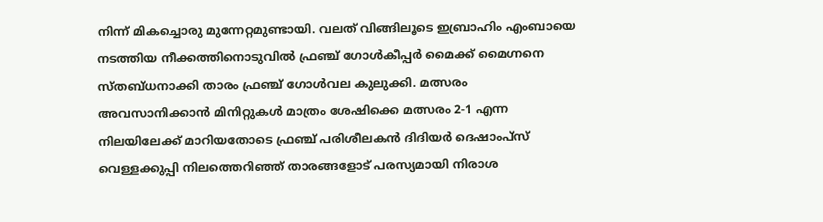നിന്ന് മികച്ചൊരു മുന്നേറ്റമുണ്ടായി. വലത് വിങ്ങിലൂടെ ഇബ്രാഹിം എംബായെ നടത്തിയ നീക്കത്തിനൊടുവിൽ ഫ്രഞ്ച് ഗോൾകീപ്പർ മൈക്ക് മൈഗ്നനെ സ്തബ്ധനാക്കി താരം ഫ്രഞ്ച് ഗോൾവല കുലുക്കി. മത്സരം അവസാനിക്കാൻ മിനിറ്റുകൾ മാത്രം ശേഷിക്കെ മത്സരം 2-1 എന്ന നിലയിലേക്ക് മാറിയതോടെ ഫ്രഞ്ച് പരിശീലകൻ ദിദിയർ ദെഷാംപ്സ് വെള്ളക്കുപ്പി നിലത്തെറിഞ്ഞ് താരങ്ങളോട് പരസ്യമായി നിരാശ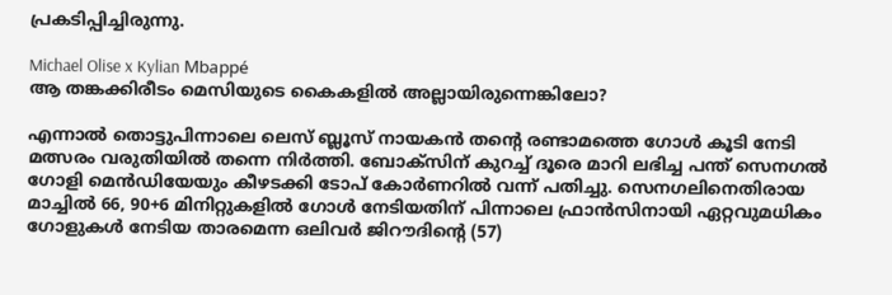പ്രകടിപ്പിച്ചിരുന്നു.

Michael Olise x Kylian Mbappé
ആ തങ്കക്കിരീടം മെസിയുടെ കൈകളില്‍ അല്ലായിരുന്നെങ്കിലോ?

എന്നാൽ തൊട്ടുപിന്നാലെ ലെസ് ബ്ലൂസ് നായകൻ തൻ്റെ രണ്ടാമത്തെ ഗോൾ കൂടി നേടി മത്സരം വരുതിയിൽ തന്നെ നിർത്തി. ബോക്സിന് കുറച്ച് ദൂരെ മാറി ലഭിച്ച പന്ത് സെനഗൽ ഗോളി മെൻഡിയേയും കീഴടക്കി ടോപ് കോർണറിൽ വന്ന് പതിച്ചു. സെനഗലിനെതിരായ മാച്ചിൽ 66, 90+6 മിനിറ്റുകളിൽ ഗോൾ നേടിയതിന് പിന്നാലെ ഫ്രാൻസിനായി ഏറ്റവുമധികം ഗോളുകൾ നേടിയ താരമെന്ന ഒലിവർ ജിറൗദിൻ്റെ (57)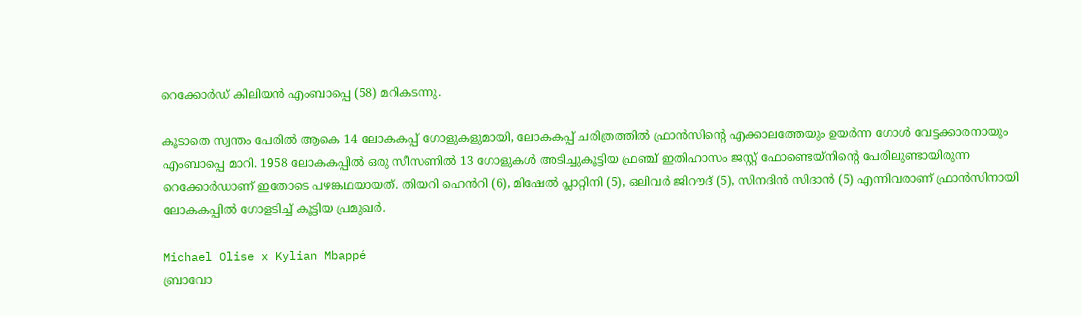റെക്കോർഡ് കിലിയൻ എംബാപ്പെ (58) മറികടന്നു.

കൂടാതെ സ്വന്തം പേരിൽ ആകെ 14 ലോകകപ്പ് ഗോളുകളുമായി, ലോകകപ്പ് ചരിത്രത്തിൽ ഫ്രാൻസിൻ്റെ എക്കാലത്തേയും ഉയർന്ന ഗോൾ വേട്ടക്കാരനായും എംബാപ്പെ മാറി. 1958 ലോകകപ്പിൽ ഒരു സീസണിൽ 13 ഗോളുകൾ അടിച്ചുകൂട്ടിയ ഫ്രഞ്ച് ഇതിഹാസം ജസ്റ്റ് ഫോണ്ടെയ്നിൻ്റെ പേരിലുണ്ടായിരുന്ന റെക്കോർഡാണ് ഇതോടെ പഴങ്കഥയായത്. തിയറി ഹെൻറി (6), മിഷേൽ പ്ലാറ്റിനി (5), ഒലിവർ ജിറൗദ് (5), സിനദിൻ സിദാൻ (5) എന്നിവരാണ് ഫ്രാൻസിനായി ലോകകപ്പിൽ ഗോളടിച്ച് കൂട്ടിയ പ്രമുഖർ.

Michael Olise x Kylian Mbappé
ബ്രാവോ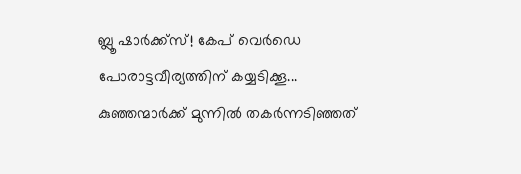ബ്ലൂ ഷാർക്ക്‌സ്! കേപ് വെർഡെ പോരാട്ടവീര്യത്തിന് കയ്യടിക്കൂ... കുഞ്ഞന്മാർക്ക് മുന്നിൽ തകർന്നടിഞ്ഞത്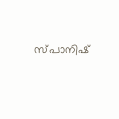സ്പാനിഷ്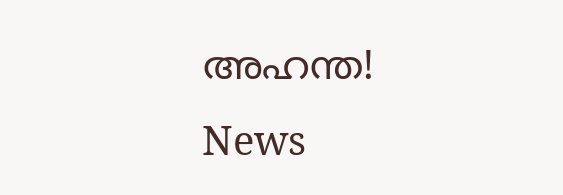അഹന്ത!
News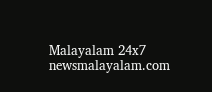Malayalam 24x7
newsmalayalam.com